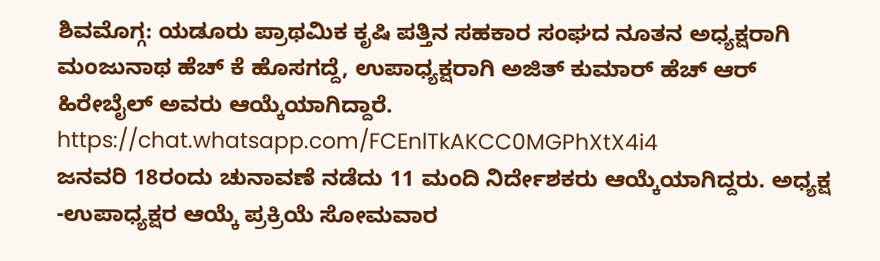ಶಿವಮೊಗ್ಗ: ಯಡೂರು ಪ್ರಾಥಮಿಕ ಕೃಷಿ ಪತ್ತಿನ ಸಹಕಾರ ಸಂಘದ ನೂತನ ಅಧ್ಯಕ್ಷರಾಗಿ ಮಂಜುನಾಥ ಹೆಚ್ ಕೆ ಹೊಸಗದ್ದೆ, ಉಪಾಧ್ಯಕ್ಷರಾಗಿ ಅಜಿತ್ ಕುಮಾರ್ ಹೆಚ್ ಆರ್ ಹಿರೇಬೈಲ್ ಅವರು ಆಯ್ಕೆಯಾಗಿದ್ದಾರೆ.
https://chat.whatsapp.com/FCEnlTkAKCC0MGPhXtX4i4
ಜನವರಿ 18ರಂದು ಚುನಾವಣೆ ನಡೆದು 11 ಮಂದಿ ನಿರ್ದೇಶಕರು ಆಯ್ಕೆಯಾಗಿದ್ದರು. ಅಧ್ಯಕ್ಷ -ಉಪಾಧ್ಯಕ್ಷರ ಆಯ್ಕೆ ಪ್ರಕ್ರಿಯೆ ಸೋಮವಾರ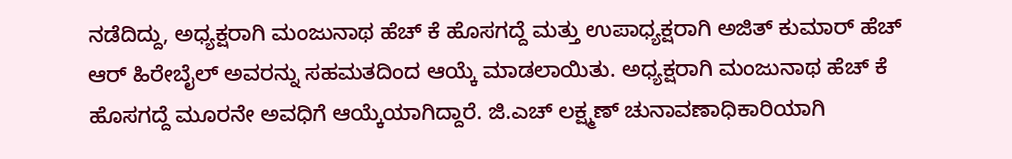ನಡೆದಿದ್ದು, ಅಧ್ಯಕ್ಷರಾಗಿ ಮಂಜುನಾಥ ಹೆಚ್ ಕೆ ಹೊಸಗದ್ದೆ ಮತ್ತು ಉಪಾಧ್ಯಕ್ಷರಾಗಿ ಅಜಿತ್ ಕುಮಾರ್ ಹೆಚ್ ಆರ್ ಹಿರೇಬೈಲ್ ಅವರನ್ನು ಸಹಮತದಿಂದ ಆಯ್ಕೆ ಮಾಡಲಾಯಿತು. ಅಧ್ಯಕ್ಷರಾಗಿ ಮಂಜುನಾಥ ಹೆಚ್ ಕೆ ಹೊಸಗದ್ದೆ ಮೂರನೇ ಅವಧಿಗೆ ಆಯ್ಕೆಯಾಗಿದ್ದಾರೆ. ಜಿ.ಎಚ್ ಲಕ್ಷ್ಮಣ್ ಚುನಾವಣಾಧಿಕಾರಿಯಾಗಿ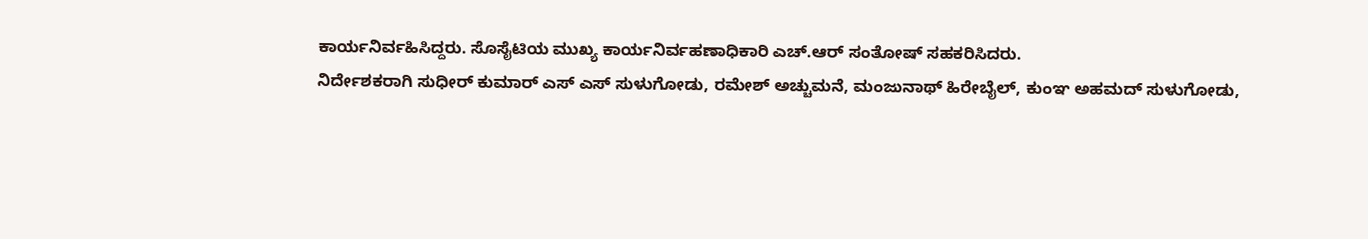ಕಾರ್ಯನಿರ್ವಹಿಸಿದ್ದರು. ಸೊಸೈಟಿಯ ಮುಖ್ಯ ಕಾರ್ಯನಿರ್ವಹಣಾಧಿಕಾರಿ ಎಚ್.ಆರ್ ಸಂತೋಷ್ ಸಹಕರಿಸಿದರು.
ನಿರ್ದೇಶಕರಾಗಿ ಸುಧೀರ್ ಕುಮಾರ್ ಎಸ್ ಎಸ್ ಸುಳುಗೋಡು, ರಮೇಶ್ ಅಚ್ಚುಮನೆ, ಮಂಜುನಾಥ್ ಹಿರೇಬೈಲ್, ಕುಂಞ ಅಹಮದ್ ಸುಳುಗೋಡು,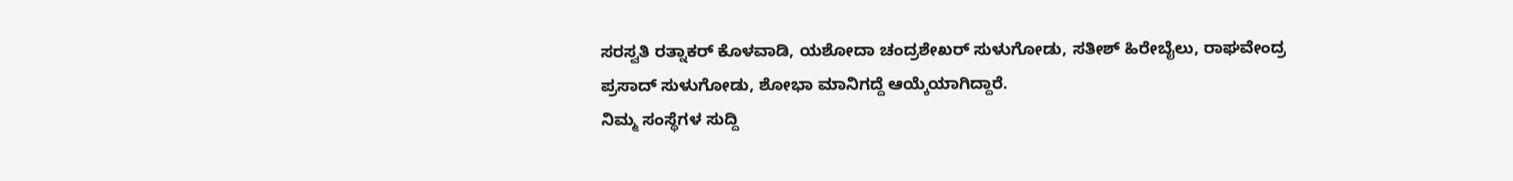ಸರಸ್ವತಿ ರತ್ನಾಕರ್ ಕೊಳವಾಡಿ, ಯಶೋದಾ ಚಂದ್ರಶೇಖರ್ ಸುಳುಗೋಡು, ಸತೀಶ್ ಹಿರೇಬೈಲು, ರಾಘವೇಂದ್ರ ಪ್ರಸಾದ್ ಸುಳುಗೋಡು, ಶೋಭಾ ಮಾನಿಗದ್ದೆ ಆಯ್ಕೆಯಾಗಿದ್ದಾರೆ.
ನಿಮ್ಮ ಸಂಸ್ಥೆಗಳ ಸುದ್ದಿ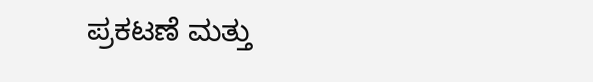ಪ್ರಕಟಣೆ ಮತ್ತು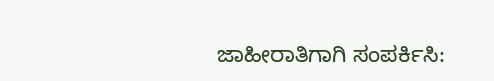ಜಾಹೀರಾತಿಗಾಗಿ ಸಂಪರ್ಕಿಸಿ: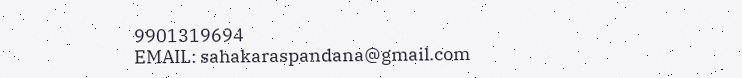9901319694
EMAIL: sahakaraspandana@gmail.com